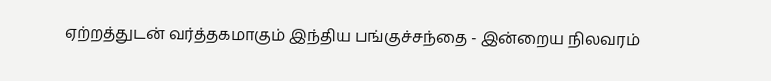ஏற்றத்துடன் வர்த்தகமாகும் இந்திய பங்குச்சந்தை - இன்றைய நிலவரம்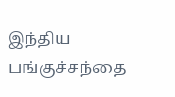இந்திய பங்குச்சந்தை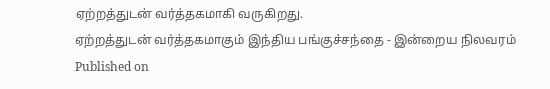ஏற்றத்துடன் வர்த்தகமாகி வருகிறது.
ஏற்றத்துடன் வர்த்தகமாகும் இந்திய பங்குச்சந்தை - இன்றைய நிலவரம்
Published on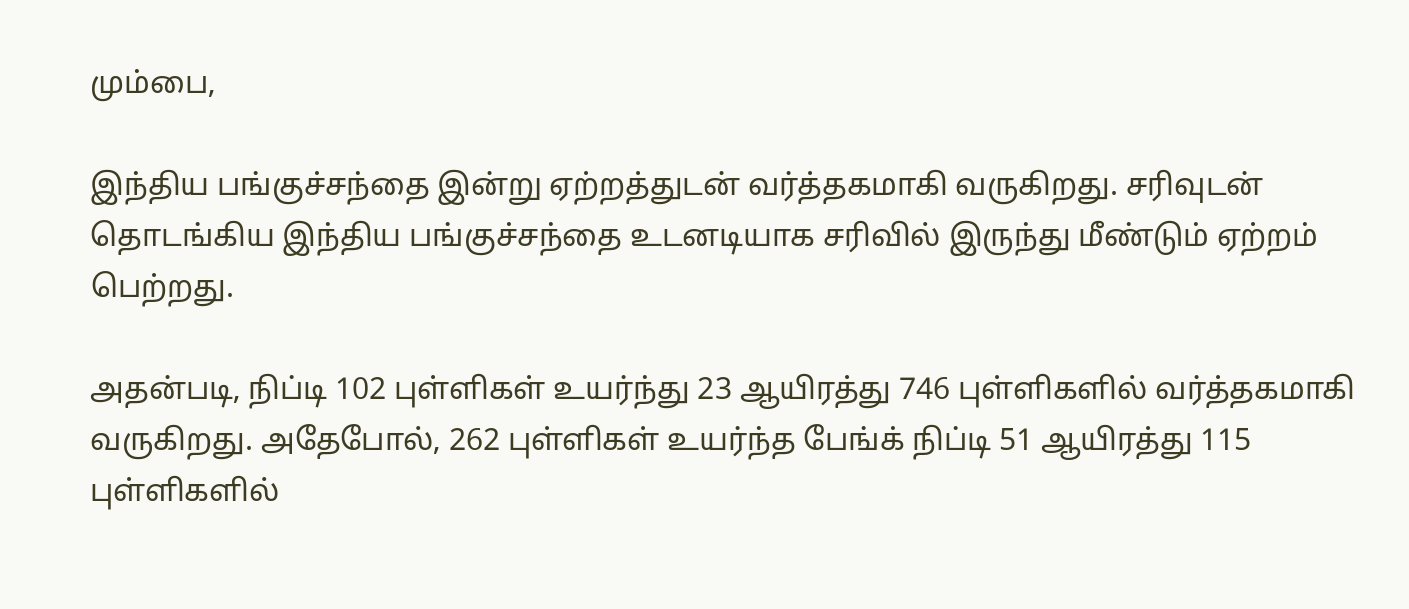மும்பை,

இந்திய பங்குச்சந்தை இன்று ஏற்றத்துடன் வர்த்தகமாகி வருகிறது. சரிவுடன் தொடங்கிய இந்திய பங்குச்சந்தை உடனடியாக சரிவில் இருந்து மீண்டும் ஏற்றம் பெற்றது.

அதன்படி, நிப்டி 102 புள்ளிகள் உயர்ந்து 23 ஆயிரத்து 746 புள்ளிகளில் வர்த்தகமாகி வருகிறது. அதேபோல், 262 புள்ளிகள் உயர்ந்த பேங்க் நிப்டி 51 ஆயிரத்து 115 புள்ளிகளில்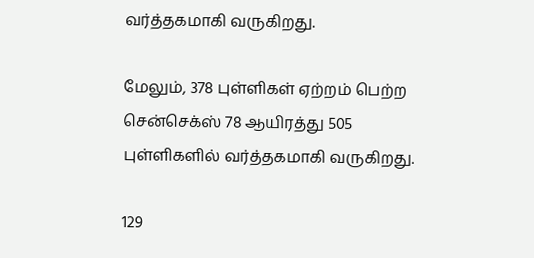வர்த்தகமாகி வருகிறது.

மேலும், 378 புள்ளிகள் ஏற்றம் பெற்ற சென்செக்ஸ் 78 ஆயிரத்து 505 புள்ளிகளில் வர்த்தகமாகி வருகிறது.

129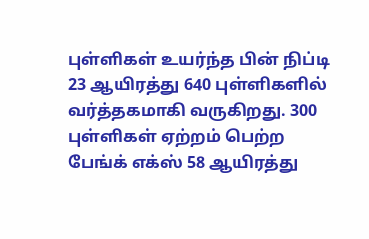புள்ளிகள் உயர்ந்த பின் நிப்டி 23 ஆயிரத்து 640 புள்ளிகளில் வர்த்தகமாகி வருகிறது. 300 புள்ளிகள் ஏற்றம் பெற்ற பேங்க் எக்ஸ் 58 ஆயிரத்து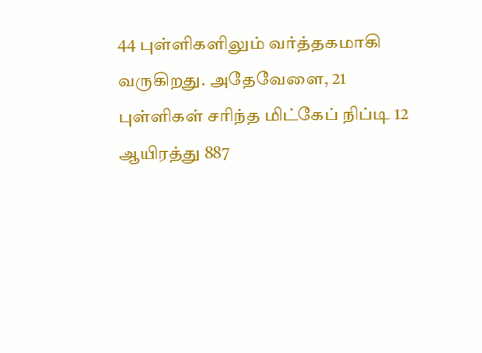44 புள்ளிகளிலும் வர்த்தகமாகி வருகிறது. அதேவேளை, 21 புள்ளிகள் சரிந்த மிட்கேப் நிப்டி 12 ஆயிரத்து 887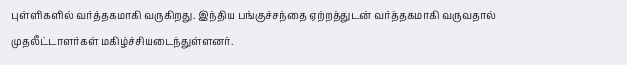புள்ளிகளில் வர்த்தகமாகி வருகிறது. இந்திய பங்குச்சந்தை ஏற்றத்துடன் வர்த்தகமாகி வருவதால் முதலீட்டாளர்கள் மகிழ்ச்சியடைந்துள்ளனர்.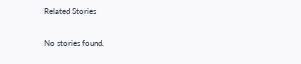Related Stories

No stories found.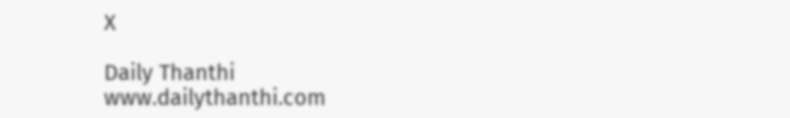X

Daily Thanthi
www.dailythanthi.com